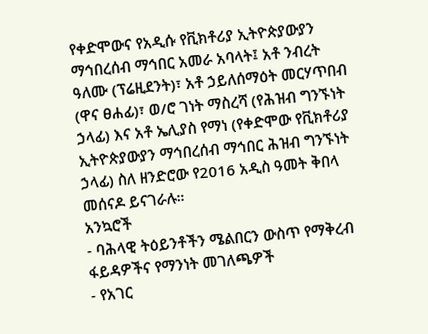የቀድሞውና የአዲሱ የቪክቶሪያ ኢትዮጵያውያን ማኅበረሰብ ማኅበር አመራ አባላት፤ አቶ ንብረት ዓለሙ (ፕሬዚደንት)፣ አቶ ኃይለሰማዕት መርሃጥበብ (ዋና ፀሐፊ)፣ ወ/ሮ ገነት ማስረሻ (የሕዝብ ግንኙነት ኃላፊ) እና አቶ ኤሊያስ የማነ (የቀድሞው የቪክቶሪያ ኢትዮጵያውያን ማኅበረሰብ ማኅበር ሕዝብ ግንኙነት ኃላፊ) ስለ ዘንድሮው የ2016 አዲስ ዓመት ቅበላ መሰናዶ ይናገራሉ።
አንኳሮች
- ባሕላዊ ትዕይንቶችን ሜልበርን ውስጥ የማቅረብ ፋይዳዎችና የማንነት መገለጫዎች
- የአገር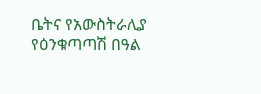ቤትና የአውስትራሊያ የዕንቁጣጣሽ በዓል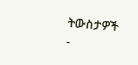ትውስታዎች
-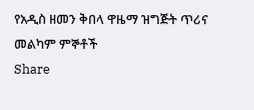የአዲስ ዘመን ቅበላ ዋዜማ ዝግጅት ጥሪና መልካም ምኞቶች
Share